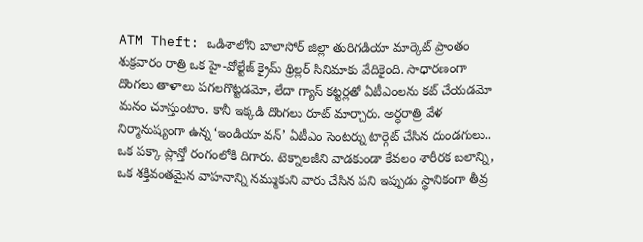ATM Theft: ఒడిశాలోని బాలాసోర్ జిల్లా తురిగడియా మార్కెట్ ప్రాంతం శుక్రవారం రాత్రి ఒక హై-వోల్టేజ్ క్రైమ్ థ్రిల్లర్ సినిమాకు వేదికైంది. సాధారణంగా దొంగలు తాళాలు పగలగొట్టడమో, లేదా గ్యాస్ కట్టర్లతో ఏటీఎంలను కట్ చేయడమో మనం చూస్తుంటాం. కానీ ఇక్కడి దొంగలు రూట్ మార్చారు. అర్ధరాత్రి వేళ నిర్మానుష్యంగా ఉన్న ‘ఇండియా వన్’ ఏటీఎం సెంటర్ను టార్గెట్ చేసిన దుండగులు.. ఒక పక్కా ప్లాన్తో రంగంలోకి దిగారు. టెక్నాలజీని వాడకుండా కేవలం శారీరక బలాన్ని, ఒక శక్తివంతమైన వాహనాన్ని నమ్ముకుని వారు చేసిన పని ఇప్పుడు స్థానికంగా తీవ్ర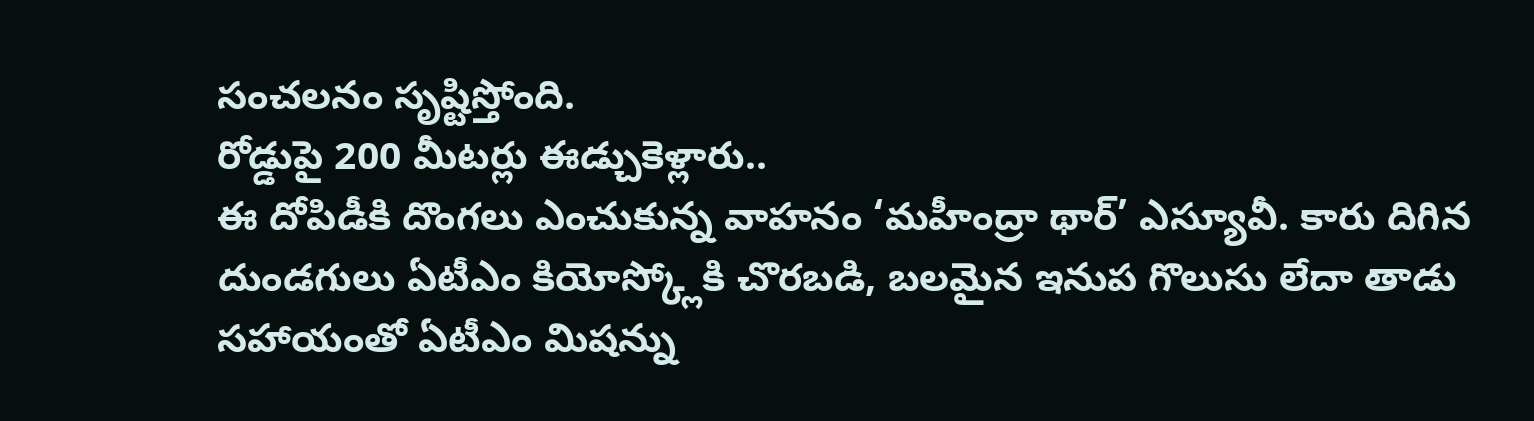సంచలనం సృష్టిస్తోంది.
రోడ్డుపై 200 మీటర్లు ఈడ్చుకెళ్లారు..
ఈ దోపిడీకి దొంగలు ఎంచుకున్న వాహనం ‘మహీంద్రా థార్’ ఎస్యూవీ. కారు దిగిన దుండగులు ఏటీఎం కియోస్క్లోకి చొరబడి, బలమైన ఇనుప గొలుసు లేదా తాడు సహాయంతో ఏటీఎం మిషన్ను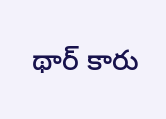థార్ కారు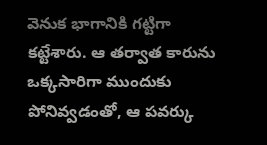వెనుక భాగానికి గట్టిగా కట్టేశారు. ఆ తర్వాత కారును ఒక్కసారిగా ముందుకు పోనివ్వడంతో, ఆ పవర్కు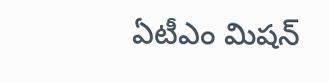ఏటీఎం మిషన్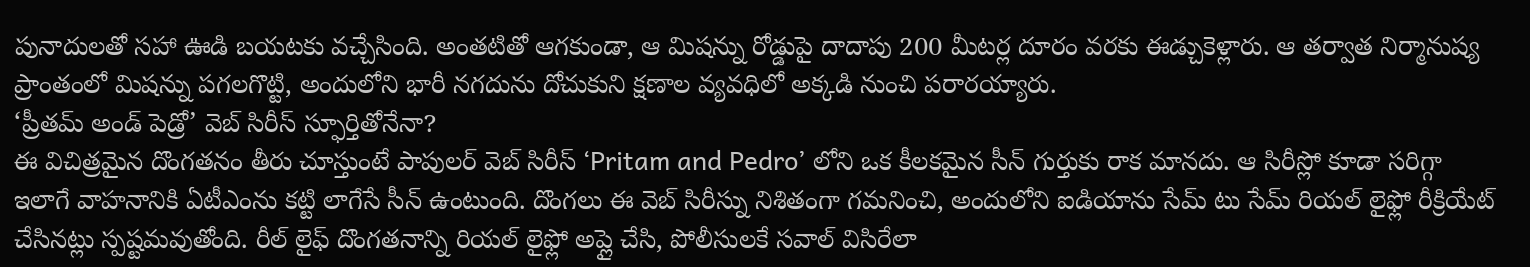పునాదులతో సహా ఊడి బయటకు వచ్చేసింది. అంతటితో ఆగకుండా, ఆ మిషన్ను రోడ్డుపై దాదాపు 200 మీటర్ల దూరం వరకు ఈడ్చుకెళ్లారు. ఆ తర్వాత నిర్మానుష్య ప్రాంతంలో మిషన్ను పగలగొట్టి, అందులోని భారీ నగదును దోచుకుని క్షణాల వ్యవధిలో అక్కడి నుంచి పరారయ్యారు.
‘ప్రీతమ్ అండ్ పెడ్రో’ వెబ్ సిరీస్ స్ఫూర్తితోనేనా?
ఈ విచిత్రమైన దొంగతనం తీరు చూస్తుంటే పాపులర్ వెబ్ సిరీస్ ‘Pritam and Pedro’ లోని ఒక కీలకమైన సీన్ గుర్తుకు రాక మానదు. ఆ సిరీస్లో కూడా సరిగ్గా ఇలాగే వాహనానికి ఏటీఎంను కట్టి లాగేసే సీన్ ఉంటుంది. దొంగలు ఈ వెబ్ సిరీస్ను నిశితంగా గమనించి, అందులోని ఐడియాను సేమ్ టు సేమ్ రియల్ లైఫ్లో రీక్రియేట్ చేసినట్లు స్పష్టమవుతోంది. రీల్ లైఫ్ దొంగతనాన్ని రియల్ లైఫ్లో అప్లై చేసి, పోలీసులకే సవాల్ విసిరేలా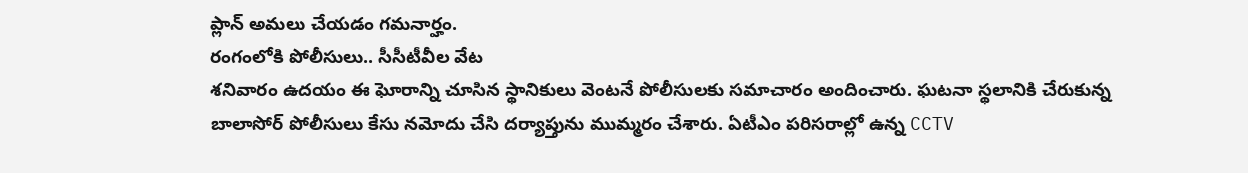ప్లాన్ అమలు చేయడం గమనార్హం.
రంగంలోకి పోలీసులు.. సీసీటీవీల వేట
శనివారం ఉదయం ఈ ఘోరాన్ని చూసిన స్థానికులు వెంటనే పోలీసులకు సమాచారం అందించారు. ఘటనా స్థలానికి చేరుకున్న బాలాసోర్ పోలీసులు కేసు నమోదు చేసి దర్యాప్తును ముమ్మరం చేశారు. ఏటీఎం పరిసరాల్లో ఉన్న CCTV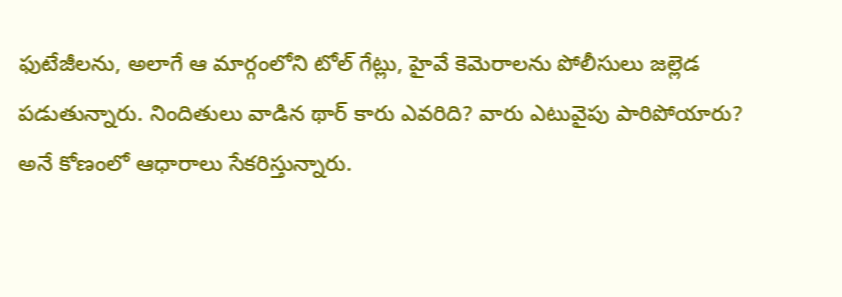ఫుటేజీలను, అలాగే ఆ మార్గంలోని టోల్ గేట్లు, హైవే కెమెరాలను పోలీసులు జల్లెడ పడుతున్నారు. నిందితులు వాడిన థార్ కారు ఎవరిది? వారు ఎటువైపు పారిపోయారు? అనే కోణంలో ఆధారాలు సేకరిస్తున్నారు.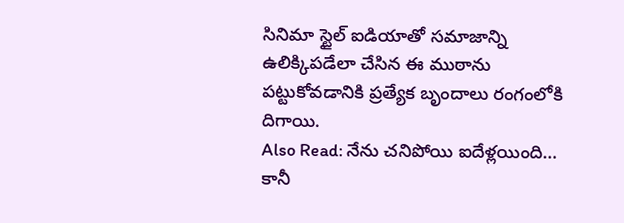సినిమా స్టైల్ ఐడియాతో సమాజాన్ని ఉలిక్కిపడేలా చేసిన ఈ ముఠాను పట్టుకోవడానికి ప్రత్యేక బృందాలు రంగంలోకి దిగాయి.
Also Read: నేను చనిపోయి ఐదేళ్లయింది… కానీ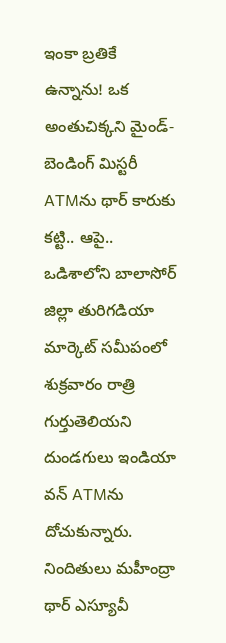ఇంకా బ్రతికే ఉన్నాను! ఒక అంతుచిక్కని మైండ్-బెండింగ్ మిస్టరీ
ATMను థార్ కారుకు కట్టి.. ఆపై..
ఒడిశాలోని బాలాసోర్ జిల్లా తురిగడియా మార్కెట్ సమీపంలో శుక్రవారం రాత్రి గుర్తుతెలియని దుండగులు ఇండియా వన్ ATMను దోచుకున్నారు. నిందితులు మహీంద్రా థార్ ఎస్యూవీ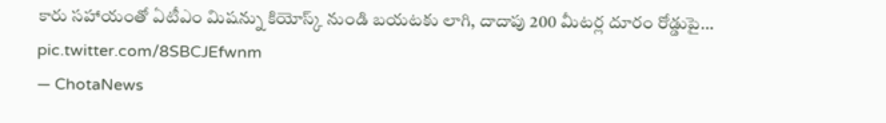కారు సహాయంతో ఏటీఎం మిషన్ను కియోస్క్ నుండి బయటకు లాగి, దాదాపు 200 మీటర్ల దూరం రోడ్డుపై… pic.twitter.com/8SBCJEfwnm
— ChotaNews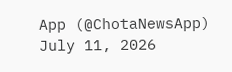App (@ChotaNewsApp) July 11, 2026